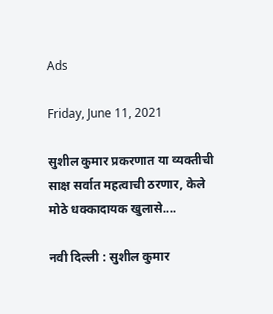Ads

Friday, June 11, 2021

सुशील कुमार प्रकरणात या व्यक्तीची साक्ष सर्वात महत्वाची ठरणार, केले मोठे धक्कादायक खुलासे....

नवी दिल्ली : सुशील कुमार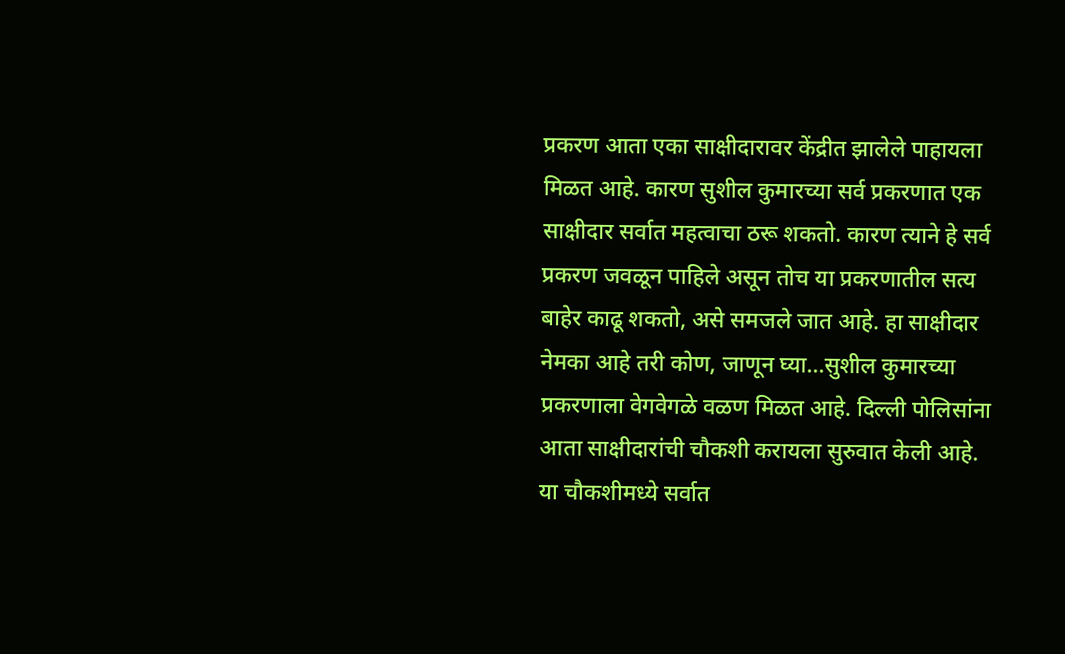प्रकरण आता एका साक्षीदारावर केंद्रीत झालेले पाहायला मिळत आहे. कारण सुशील कुमारच्या सर्व प्रकरणात एक साक्षीदार सर्वात महत्वाचा ठरू शकतो. कारण त्याने हे सर्व प्रकरण जवळून पाहिले असून तोच या प्रकरणातील सत्य बाहेर काढू शकतो, असे समजले जात आहे. हा साक्षीदार नेमका आहे तरी कोण, जाणून घ्या...सुशील कुमारच्या प्रकरणाला वेगवेगळे वळण मिळत आहे. दिल्ली पोलिसांना आता साक्षीदारांची चौकशी करायला सुरुवात केली आहे. या चौकशीमध्ये सर्वात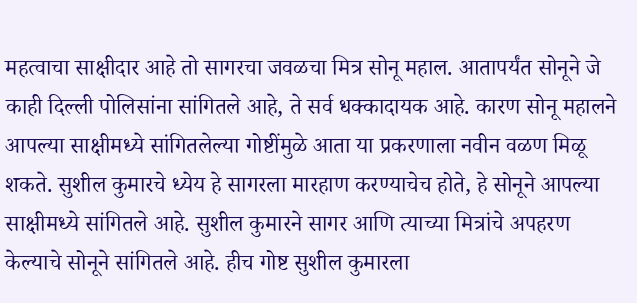महत्वाचा साक्षीदार आहे तो सागरचा जवळचा मित्र सोनू महाल. आतापर्यंत सोनूने जे काही दिल्ली पोलिसांना सांगितले आहे, ते सर्व धक्कादायक आहे. कारण सोनू महालने आपल्या साक्षीमध्ये सांगितलेल्या गोष्टींमुळे आता या प्रकरणाला नवीन वळण मिळू शकते. सुशील कुमारचे ध्येय हे सागरला मारहाण करण्याचेच होते, हे सोनूने आपल्या साक्षीमध्ये सांगितले आहे. सुशील कुमारने सागर आणि त्याच्या मित्रांचे अपहरण केल्याचे सोनूने सांगितले आहे. हीच गोष्ट सुशील कुमारला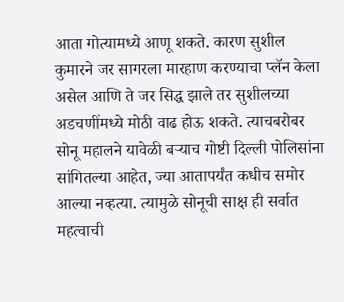आता गोत्यामध्ये आणू शकते. कारण सुशील कुमारने जर सागरला मारहाण करण्याचा प्लॅन केला असेल आणि ते जर सिद्ध झाले तर सुशीलच्या अडचणींमध्ये मोठी वाढ होऊ शकते. त्याचबरोबर सोनू महालने यावेळी बऱ्याच गोष्टी दिल्ली पोलिसांना सांगितल्या आहेत, ज्या आतापर्यंत कधीच समोर आल्या नव्हत्या. त्यामुळे सोनूची साक्ष ही सर्वात महत्वाची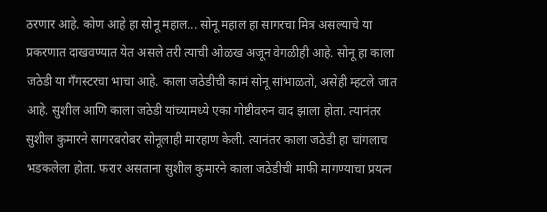ठरणार आहे. कोण आहे हा सोनू महाल... सोनू महाल हा सागरचा मित्र असल्याचे या प्रकरणात दाखवण्यात येत असले तरी त्याची ओळख अजून वेगळीही आहे. सोनू हा काला जठेडी या गँगस्टरचा भाचा आहे. काला जठेडीची कामं सोनू सांभाळतो, असेही म्हटले जात आहे. सुशील आणि काला जठेडी यांच्यामध्ये एका गोष्टीवरुन वाद झाला होता. त्यानंतर सुशील कुमारने सागरबरोबर सोनूलाही मारहाण केली. त्यानंतर काला जठेडी हा चांगलाच भडकलेला होता. फरार असताना सुशील कुमारने काला जठेडीची माफी मागण्याचा प्रयत्न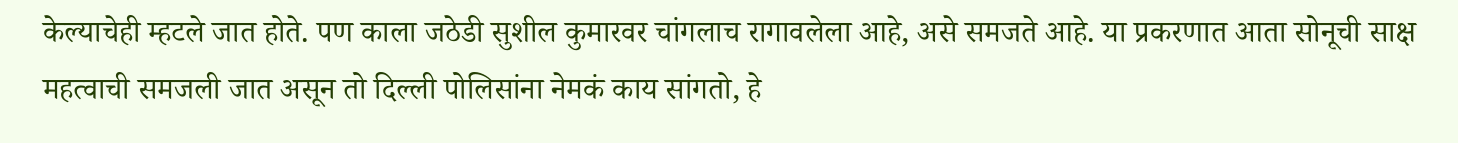केल्याचेही म्हटले जात होते. पण काला जठेडी सुशील कुमारवर चांगलाच रागावलेला आहे, असे समजते आहे. या प्रकरणात आता सोनूची साक्ष महत्वाची समजली जात असून तो दिल्ली पोलिसांना नेमकं काय सांगतो, हे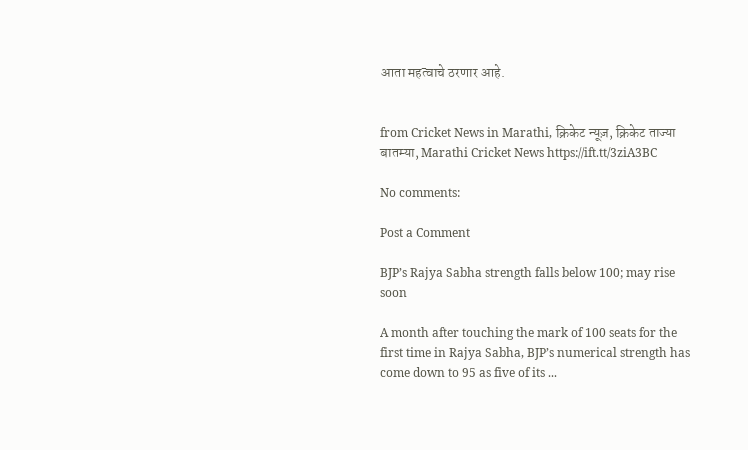आता महत्वाचे ठरणार आहे.


from Cricket News in Marathi, क्रिकेट न्यूज़, क्रिकेट ताज्या बातम्या, Marathi Cricket News https://ift.tt/3ziA3BC

No comments:

Post a Comment

BJP’s Rajya Sabha strength falls below 100; may rise soon

A month after touching the mark of 100 seats for the first time in Rajya Sabha, BJP’s numerical strength has come down to 95 as five of its ...